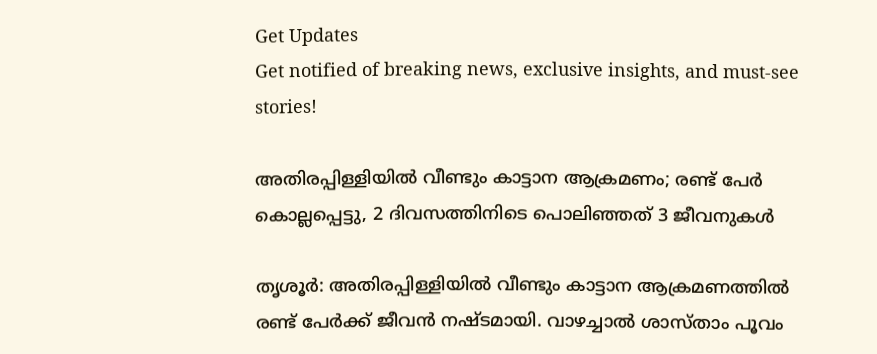Get Updates
Get notified of breaking news, exclusive insights, and must-see stories!

അതിരപ്പിള്ളിയിൽ വീണ്ടും കാട്ടാന ആക്രമണം; രണ്ട് പേർ കൊല്ലപ്പെട്ടു, 2 ദിവസത്തിനിടെ പൊലിഞ്ഞത് 3 ജീവനുകൾ

തൃശൂർ: അതിരപ്പിള്ളിയിൽ വീണ്ടും കാട്ടാന ആക്രമണത്തിൽ രണ്ട് പേർക്ക് ജീവൻ നഷ്‌ടമായി. വാഴച്ചാൽ ശാസ്‌താം പൂവം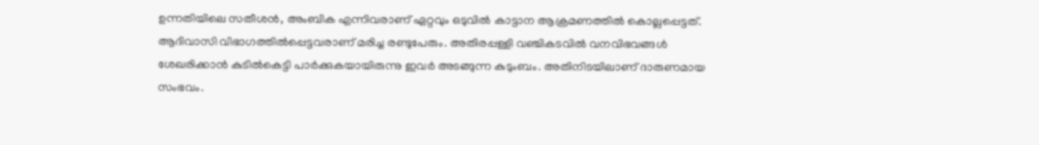ഉന്നതിയിലെ സതീശൻ, അംബിക എന്നിവരാണ് ഏറ്റവും ഒടുവിൽ കാട്ടാന ആക്രമണത്തിൽ കൊല്ലപ്പെട്ടത്. ആദിവാസി വിഭാഗത്തിൽപ്പെട്ടവരാണ് മരിച്ച രണ്ടുപേരും. അതിരപ്പള്ളി വഞ്ചികടവിൽ വനവിഭവങ്ങള്‍ ശേഖരിക്കാൻ കുടിൽകെട്ടി പാർക്കുകയായിരുന്നു ഇവർ അടങ്ങുന്ന കുടുംബം. അതിനിടയിലാണ് ദാരുണമായ സംഭവം.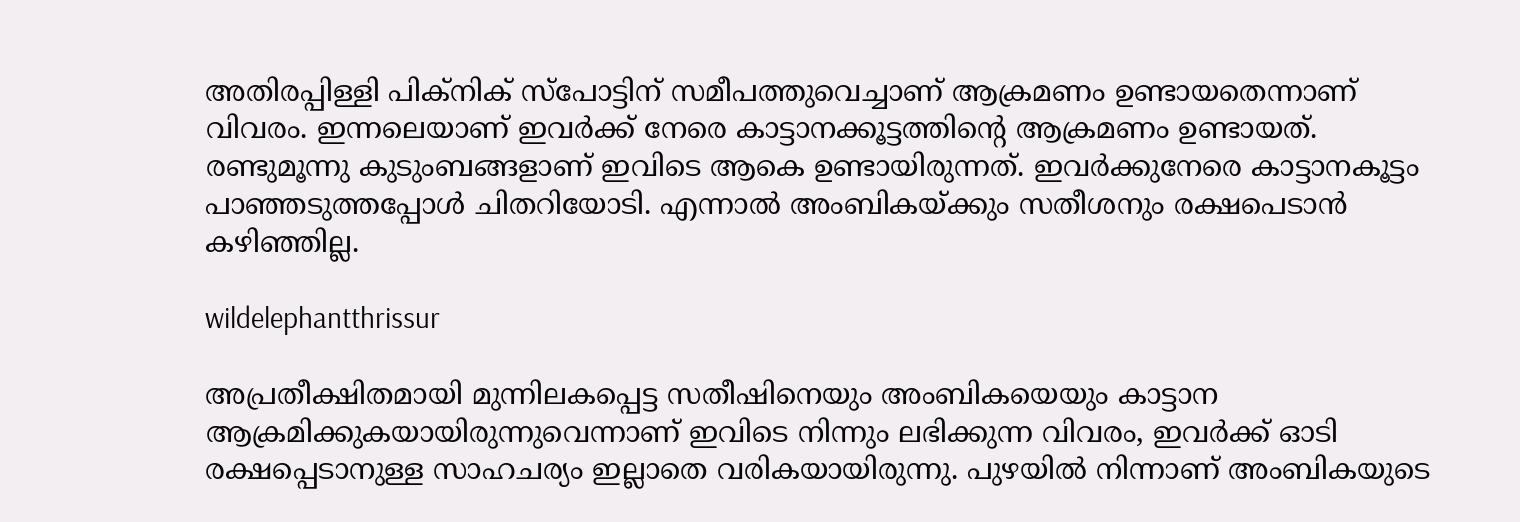അതിരപ്പിള്ളി പിക്‌നിക് സ്പോട്ടിന് സമീപത്തുവെച്ചാണ് ആക്രമണം ഉണ്ടായതെന്നാണ് വിവരം. ഇന്നലെയാണ് ഇവര്‍ക്ക് നേരെ കാട്ടാനക്കൂട്ടത്തിന്റെ ആക്രമണം ഉണ്ടായത്. രണ്ടുമൂന്നു കുടുംബങ്ങളാണ് ഇവിടെ ആകെ ഉണ്ടായിരുന്നത്. ഇവര്‍ക്കുനേരെ കാട്ടാനകൂട്ടം പാഞ്ഞടുത്തപ്പോള്‍ ചിതറിയോടി. എന്നാൽ അംബികയ്ക്കും സതീശനും രക്ഷപെടാൻ കഴിഞ്ഞില്ല.

wildelephantthrissur

അപ്രതീക്ഷിതമായി മുന്നിലകപ്പെട്ട സതീഷിനെയും അംബികയെയും കാട്ടാന ആക്രമിക്കുകയായിരുന്നുവെന്നാണ് ഇവിടെ നിന്നും ലഭിക്കുന്ന വിവരം, ഇവർക്ക് ഓടി രക്ഷപ്പെടാനുള്ള സാഹചര്യം ഇല്ലാതെ വരികയായിരുന്നു. പുഴയിൽ നിന്നാണ് അംബികയുടെ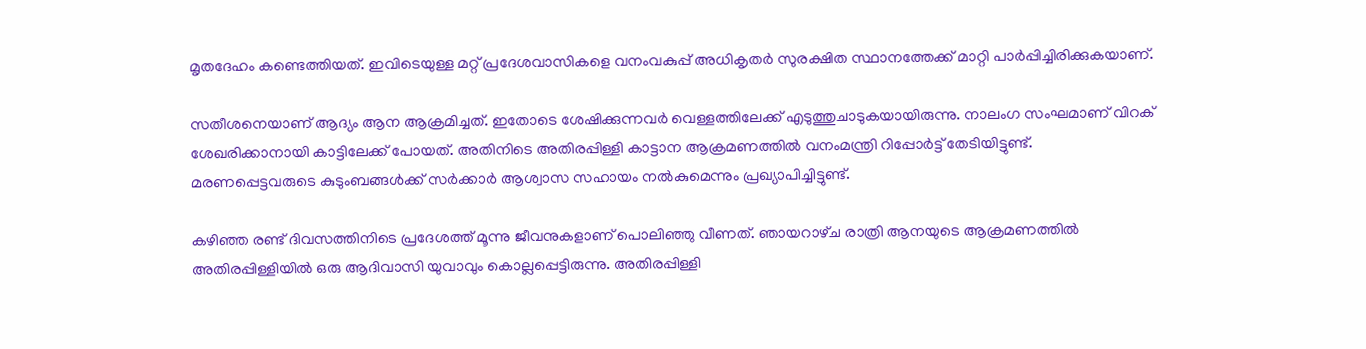മൃതദേഹം കണ്ടെത്തിയത്. ഇവിടെയുള്ള മറ്റ് പ്രദേശവാസികളെ വനംവകുപ്പ് അധികൃതര്‍ സുരക്ഷിത സ്ഥാനത്തേക്ക് മാറ്റി പാർപ്പിച്ചിരിക്കുകയാണ്.

സതീശനെയാണ് ആദ്യം ആന ആക്രമിച്ചത്. ഇതോടെ ശേഷിക്കുന്നവർ വെള്ളത്തിലേക്ക് എടുത്തുചാടുകയായിരുന്നു. നാലംഗ സംഘമാണ് വിറക് ശേഖരിക്കാനായി കാട്ടിലേക്ക് പോയത്. അതിനിടെ അതിരപ്പിള്ളി കാട്ടാന ആക്രമണത്തിൽ വനംമന്ത്രി റിപ്പോർട്ട് തേടിയിട്ടുണ്ട്. മരണപ്പെട്ടവരുടെ കുടുംബങ്ങൾക്ക് സർക്കാർ ആശ്വാസ സഹായം നൽകുമെന്നും പ്രഖ്യാപിച്ചിട്ടുണ്ട്.

കഴിഞ്ഞ രണ്ട് ദിവസത്തിനിടെ പ്രദേശത്ത് മൂന്നു ജീവനുകളാണ് പൊലിഞ്ഞു വീണത്. ഞായറാഴ്‌ച രാത്രി ആനയുടെ ആക്രമണത്തിൽ അതിരപ്പിള്ളിയിൽ ഒരു ആദിവാസി യുവാവും കൊല്ലപ്പെട്ടിരുന്നു. അതിരപ്പിള്ളി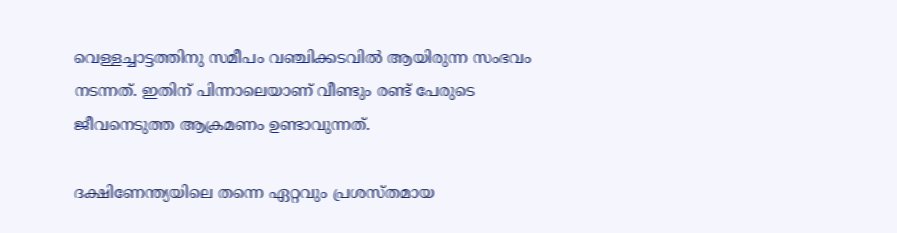വെള്ളച്ചാട്ടത്തിനു സമീപം വഞ്ചിക്കടവിൽ ആയിരുന്ന സംഭവം നടന്നത്. ഇതിന് പിന്നാലെയാണ് വീണ്ടും രണ്ട് പേരുടെ ജീവനെടുത്ത ആക്രമണം ഉണ്ടാവുന്നത്.

ദക്ഷിണേന്ത്യയിലെ തന്നെ ഏറ്റവും പ്രശസ്‌തമായ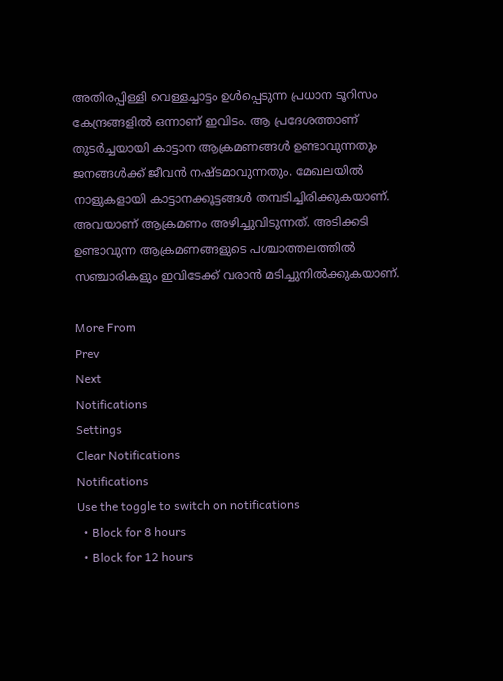അതിരപ്പിള്ളി വെള്ളച്ചാട്ടം ഉൾപ്പെടുന്ന പ്രധാന ടൂറിസം കേന്ദ്രങ്ങളിൽ ഒന്നാണ് ഇവിടം. ആ പ്രദേശത്താണ് തുടർച്ചയായി കാട്ടാന ആക്രമണങ്ങൾ ഉണ്ടാവുന്നതും ജനങ്ങൾക്ക് ജീവൻ നഷ്‍ടമാവുന്നതും. മേഖലയിൽ നാളുകളായി കാട്ടാനക്കൂട്ടങ്ങൾ തമ്പടിച്ചിരിക്കുകയാണ്. അവയാണ് ആക്രമണം അഴിച്ചുവിടുന്നത്. അടിക്കടി ഉണ്ടാവുന്ന ആക്രമണങ്ങളുടെ പശ്ചാത്തലത്തിൽ സഞ്ചാരികളും ഇവിടേക്ക് വരാൻ മടിച്ചുനിൽക്കുകയാണ്.

More From
Prev
Next
Notifications
Settings
Clear Notifications
Notifications
Use the toggle to switch on notifications
  • Block for 8 hours
  • Block for 12 hours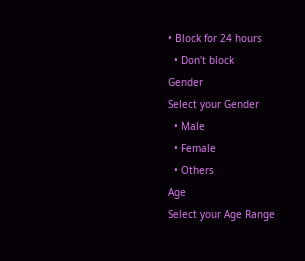• Block for 24 hours
  • Don't block
Gender
Select your Gender
  • Male
  • Female
  • Others
Age
Select your Age Range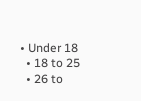• Under 18
  • 18 to 25
  • 26 to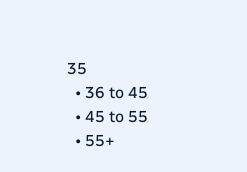35
  • 36 to 45
  • 45 to 55
  • 55+